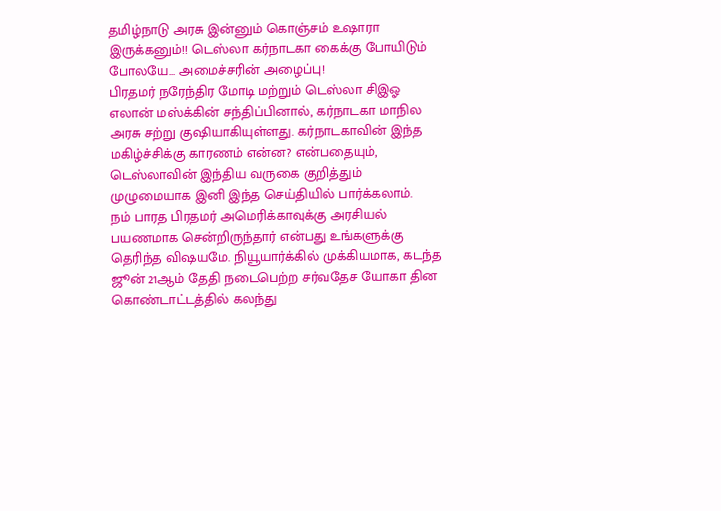தமிழ்நாடு அரசு இன்னும் கொஞ்சம் உஷாரா இருக்கனும்!! டெஸ்லா கர்நாடகா கைக்கு போயிடும் போலயே... அமைச்சரின் அழைப்பு!
பிரதமர் நரேந்திர மோடி மற்றும் டெஸ்லா சிஇஓ எலான் மஸ்க்கின் சந்திப்பினால், கர்நாடகா மாநில அரசு சற்று குஷியாகியுள்ளது. கர்நாடகாவின் இந்த மகிழ்ச்சிக்கு காரணம் என்ன? என்பதையும், டெஸ்லாவின் இந்திய வருகை குறித்தும் முழுமையாக இனி இந்த செய்தியில் பார்க்கலாம்.
நம் பாரத பிரதமர் அமெரிக்காவுக்கு அரசியல் பயணமாக சென்றிருந்தார் என்பது உங்களுக்கு தெரிந்த விஷயமே. நியூயார்க்கில் முக்கியமாக, கடந்த ஜூன் 21ஆம் தேதி நடைபெற்ற சர்வதேச யோகா தின கொண்டாட்டத்தில் கலந்து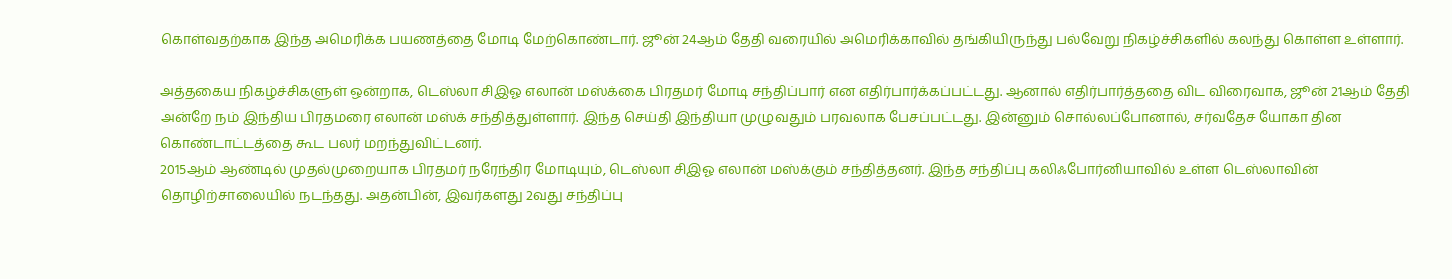கொள்வதற்காக இந்த அமெரிக்க பயணத்தை மோடி மேற்கொண்டார். ஜூன் 24ஆம் தேதி வரையில் அமெரிக்காவில் தங்கியிருந்து பல்வேறு நிகழ்ச்சிகளில் கலந்து கொள்ள உள்ளார்.

அத்தகைய நிகழ்ச்சிகளுள் ஒன்றாக, டெஸ்லா சிஇஓ எலான் மஸ்க்கை பிரதமர் மோடி சந்திப்பார் என எதிர்பார்க்கப்பட்டது. ஆனால் எதிர்பார்த்ததை விட விரைவாக, ஜூன் 21ஆம் தேதி அன்றே நம் இந்திய பிரதமரை எலான் மஸ்க் சந்தித்துள்ளார். இந்த செய்தி இந்தியா முழுவதும் பரவலாக பேசப்பட்டது. இன்னும் சொல்லப்போனால், சர்வதேச யோகா தின கொண்டாட்டத்தை கூட பலர் மறந்துவிட்டனர்.
2015ஆம் ஆண்டில் முதல்முறையாக பிரதமர் நரேந்திர மோடியும், டெஸ்லா சிஇஓ எலான் மஸ்க்கும் சந்தித்தனர். இந்த சந்திப்பு கலிஃபோர்னியாவில் உள்ள டெஸ்லாவின் தொழிற்சாலையில் நடந்தது. அதன்பின், இவர்களது 2வது சந்திப்பு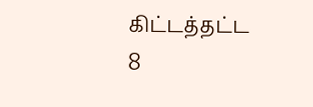கிட்டத்தட்ட 8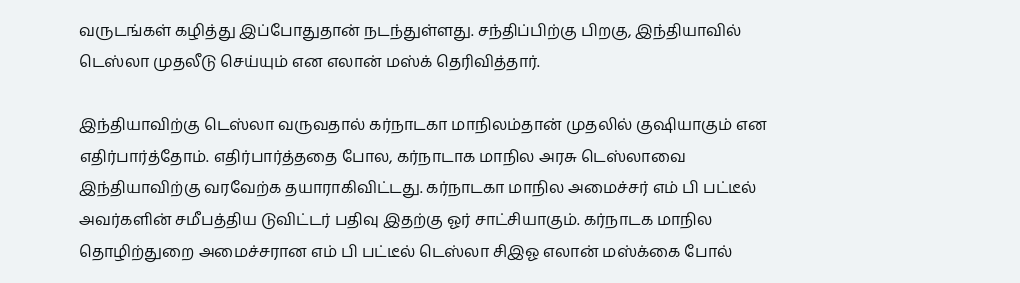வருடங்கள் கழித்து இப்போதுதான் நடந்துள்ளது. சந்திப்பிற்கு பிறகு, இந்தியாவில் டெஸ்லா முதலீடு செய்யும் என எலான் மஸ்க் தெரிவித்தார்.

இந்தியாவிற்கு டெஸ்லா வருவதால் கர்நாடகா மாநிலம்தான் முதலில் குஷியாகும் என எதிர்பார்த்தோம். எதிர்பார்த்ததை போல, கர்நாடாக மாநில அரசு டெஸ்லாவை இந்தியாவிற்கு வரவேற்க தயாராகிவிட்டது. கர்நாடகா மாநில அமைச்சர் எம் பி பட்டீல் அவர்களின் சமீபத்திய டுவிட்டர் பதிவு இதற்கு ஓர் சாட்சியாகும். கர்நாடக மாநில தொழிற்துறை அமைச்சரான எம் பி பட்டீல் டெஸ்லா சிஇஓ எலான் மஸ்க்கை போல்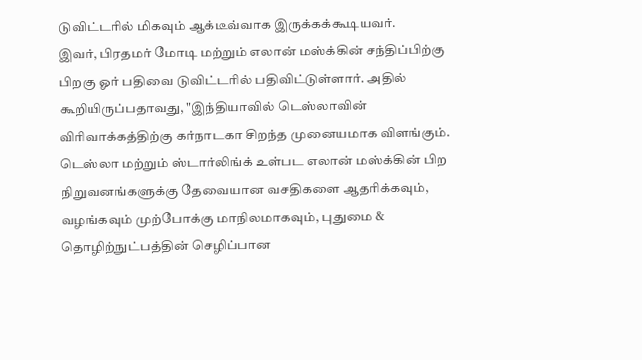டுவிட்டரில் மிகவும் ஆக்டீவ்வாக இருக்கக்கூடியவர்.
இவர், பிரதமர் மோடி மற்றும் எலான் மஸ்க்கின் சந்திப்பிற்கு பிறகு ஓர் பதிவை டுவிட்டரில் பதிவிட்டுள்ளார். அதில் கூறியிருப்பதாவது, "இந்தியாவில் டெஸ்லாவின் விரிவாக்கத்திற்கு கர்நாடகா சிறந்த முனையமாக விளங்கும். டெஸ்லா மற்றும் ஸ்டார்லிங்க் உள்பட எலான் மஸ்க்கின் பிற நிறுவனங்களுக்கு தேவையான வசதிகளை ஆதரிக்கவும், வழங்கவும் முற்போக்கு மாநிலமாகவும், புதுமை & தொழிற்நுட்பத்தின் செழிப்பான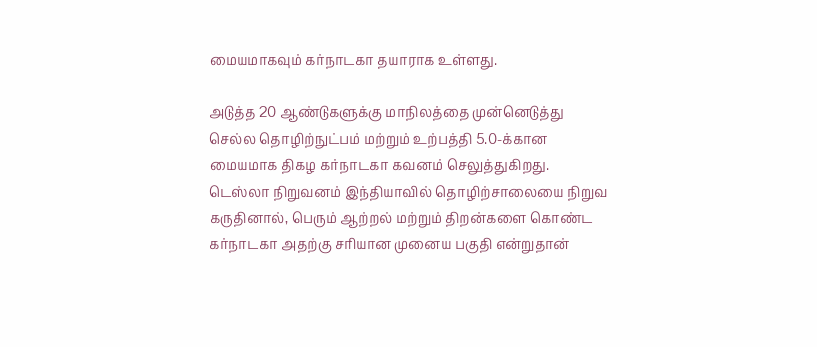மையமாகவும் கர்நாடகா தயாராக உள்ளது.

அடுத்த 20 ஆண்டுகளுக்கு மாநிலத்தை முன்னெடுத்து செல்ல தொழிற்நுட்பம் மற்றும் உற்பத்தி 5.0-க்கான மையமாக திகழ கர்நாடகா கவனம் செலுத்துகிறது. டெஸ்லா நிறுவனம் இந்தியாவில் தொழிற்சாலையை நிறுவ கருதினால், பெரும் ஆற்றல் மற்றும் திறன்களை கொண்ட கர்நாடகா அதற்கு சரியான முனைய பகுதி என்றுதான்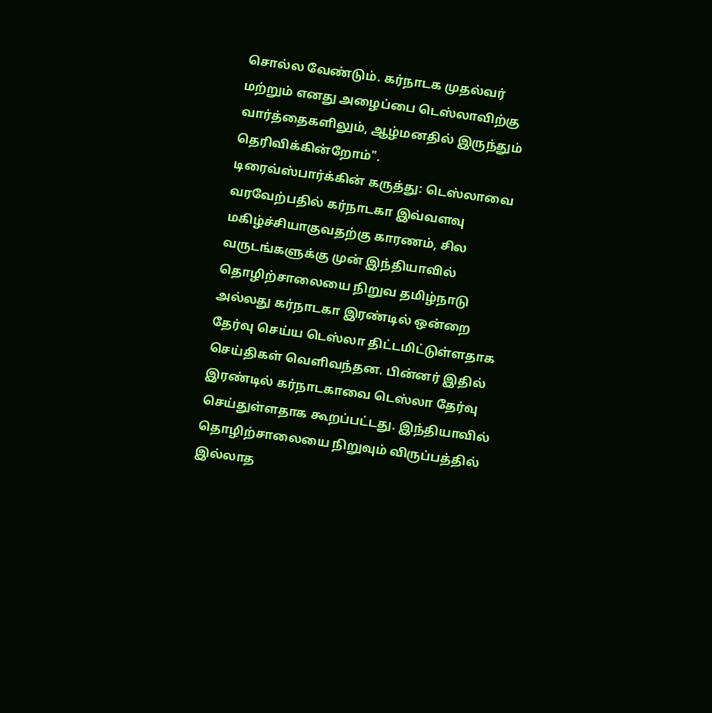சொல்ல வேண்டும். கர்நாடக முதல்வர் மற்றும் எனது அழைப்பை டெஸ்லாவிற்கு வார்த்தைகளிலும், ஆழ்மனதில் இருந்தும் தெரிவிக்கின்றோம்".
டிரைவ்ஸ்பார்க்கின் கருத்து: டெஸ்லாவை வரவேற்பதில் கர்நாடகா இவ்வளவு மகிழ்ச்சியாகுவதற்கு காரணம், சில வருடங்களுக்கு முன் இந்தியாவில் தொழிற்சாலையை நிறுவ தமிழ்நாடு அல்லது கர்நாடகா இரண்டில் ஒன்றை தேர்வு செய்ய டெஸ்லா திட்டமிட்டுள்ளதாக செய்திகள் வெளிவந்தன. பின்னர் இதில் இரண்டில் கர்நாடகாவை டெஸ்லா தேர்வு செய்துள்ளதாக கூறப்பட்டது. இந்தியாவில் தொழிற்சாலையை நிறுவும் விருப்பத்தில் இல்லாத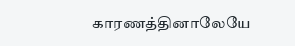காரணத்தினாலேயே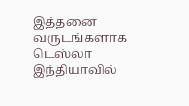இத்தனை வருடங்களாக டெஸ்லா இந்தியாவில்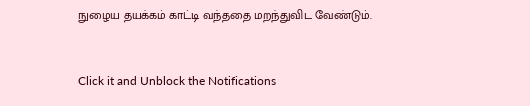நுழைய தயக்கம் காட்டி வந்ததை மறந்துவிட வேண்டும்.


Click it and Unblock the Notifications